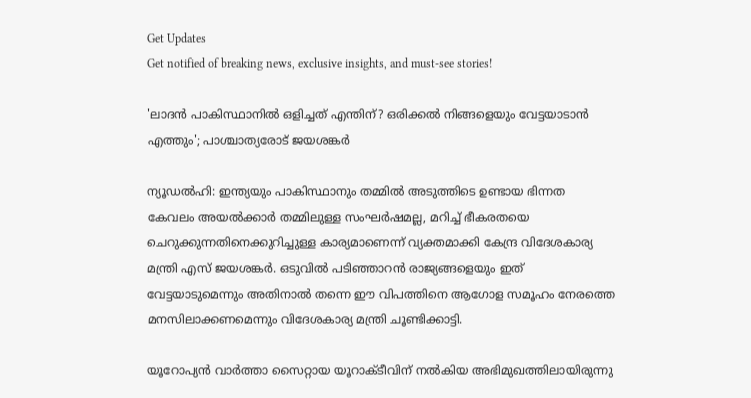Get Updates
Get notified of breaking news, exclusive insights, and must-see stories!

'ലാദൻ പാകിസ്ഥാനിൽ ഒളിച്ചത് എന്തിന്? ഒരിക്കൽ നിങ്ങളെയും വേട്ടയാടാൻ എത്തും'; പാശ്ചാത്യരോട് ജയശങ്കർ

ന്യൂഡൽഹി: ഇന്ത്യയും പാകിസ്ഥാനും തമ്മിൽ അടുത്തിടെ ഉണ്ടായ ഭിന്നത കേവലം അയൽക്കാർ തമ്മിലുള്ള സംഘർഷമല്ല, മറിച്ച് ഭീകരതയെ ചെറുക്കുന്നതിനെക്കുറിച്ചുള്ള കാര്യമാണെന്ന് വ്യക്തമാക്കി കേന്ദ്ര വിദേശകാര്യ മന്ത്രി എസ് ജയശങ്കർ. ഒടുവിൽ പടിഞ്ഞാറൻ രാജ്യങ്ങളെയും ഇത് വേട്ടയാടുമെന്നും അതിനാൽ തന്നെ ഈ വിപത്തിനെ ആഗോള സമൂഹം നേരത്തെ മനസിലാക്കണമെന്നും വിദേശകാര്യ മന്ത്രി ചൂണ്ടിക്കാട്ടി.

യൂറോപ്യൻ വാർത്താ സൈറ്റായ യൂറാക്‌ടീവിന് നൽകിയ അഭിമുഖത്തിലായിരുന്നു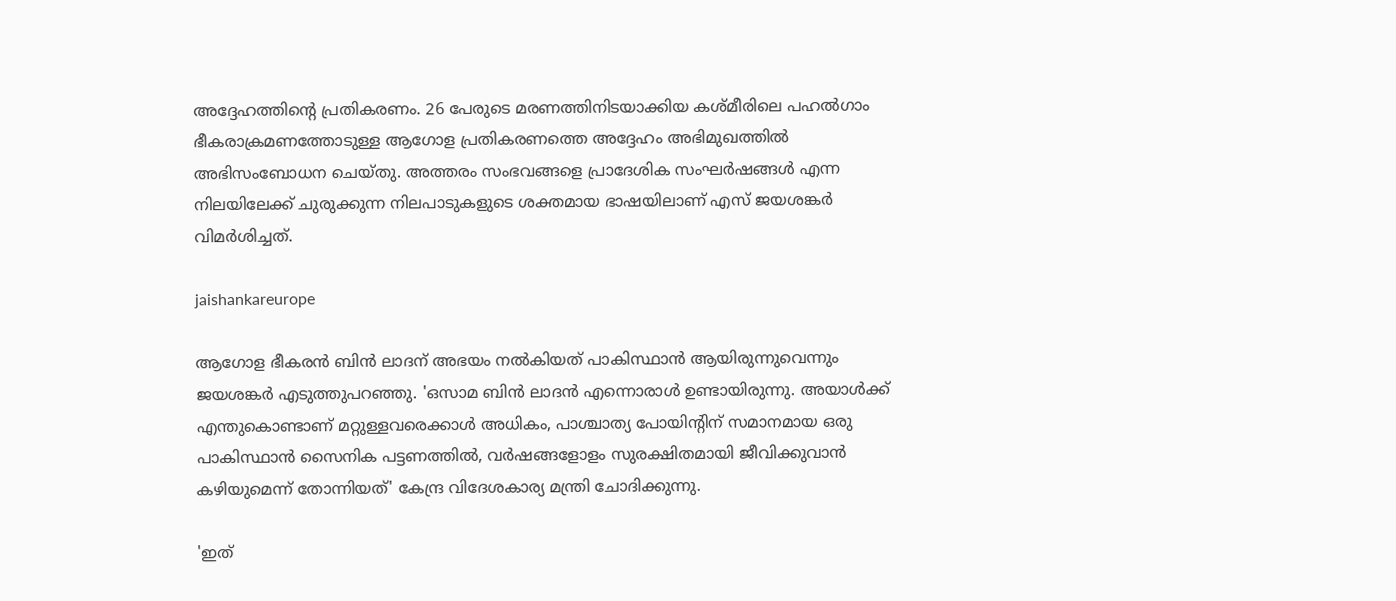അദ്ദേഹത്തിന്റെ പ്രതികരണം. 26 പേരുടെ മരണത്തിനിടയാക്കിയ കശ്‌മീരിലെ പഹൽഗാം ഭീകരാക്രമണത്തോടുള്ള ആഗോള പ്രതികരണത്തെ അദ്ദേഹം അഭിമുഖത്തിൽ അഭിസംബോധന ചെയ്‌തു. അത്തരം സംഭവങ്ങളെ പ്രാദേശിക സംഘർഷങ്ങൾ എന്ന നിലയിലേക്ക് ചുരുക്കുന്ന നിലപാടുകളുടെ ശക്തമായ ഭാഷയിലാണ് എസ് ജയശങ്കർ വിമർശിച്ചത്.

jaishankareurope

ആഗോള ഭീകരൻ ബിൻ ലാദന് അഭയം നൽകിയത് പാകിസ്ഥാൻ ആയിരുന്നുവെന്നും ജയശങ്കർ എടുത്തുപറഞ്ഞു. 'ഒസാമ ബിൻ ലാദൻ എന്നൊരാൾ ഉണ്ടായിരുന്നു. അയാൾക്ക് എന്തുകൊണ്ടാണ് മറ്റുള്ളവരെക്കാൾ അധികം, പാശ്ചാത്യ പോയിന്റിന് സമാനമായ ഒരു പാകിസ്ഥാൻ സൈനിക പട്ടണത്തിൽ, വർഷങ്ങളോളം സുരക്ഷിതമായി ജീവിക്കുവാൻ കഴിയുമെന്ന് തോന്നിയത്' കേന്ദ്ര വിദേശകാര്യ മന്ത്രി ചോദിക്കുന്നു.

'ഇത്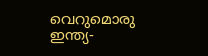വെറുമൊരു ഇന്ത്യ-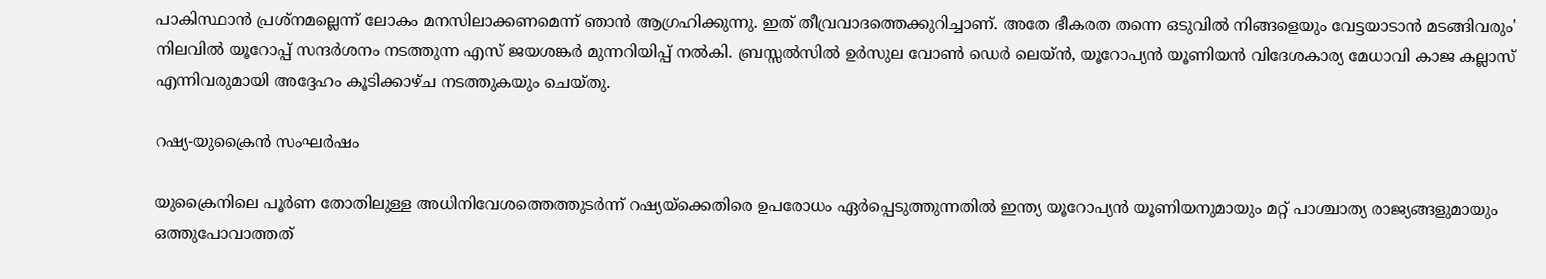പാകിസ്ഥാൻ പ്രശ്‌നമല്ലെന്ന് ലോകം മനസിലാക്കണമെന്ന് ഞാൻ ആഗ്രഹിക്കുന്നു. ഇത് തീവ്രവാദത്തെക്കുറിച്ചാണ്. അതേ ഭീകരത തന്നെ ഒടുവിൽ നിങ്ങളെയും വേട്ടയാടാൻ മടങ്ങിവരും' നിലവിൽ യൂറോപ്പ് സന്ദർശനം നടത്തുന്ന എസ് ജയശങ്കർ മുന്നറിയിപ്പ് നൽകി. ബ്രസ്സൽസിൽ ഉർസുല വോൺ ഡെർ ലെയ്ൻ, യൂറോപ്യൻ യൂണിയൻ വിദേശകാര്യ മേധാവി കാജ കല്ലാസ് എന്നിവരുമായി അദ്ദേഹം കൂടിക്കാഴ്‌ച നടത്തുകയും ചെയ്‌തു.

റഷ്യ-യുക്രൈൻ സംഘർഷം

യുക്രൈനിലെ പൂർണ തോതിലുള്ള അധിനിവേശത്തെത്തുടർന്ന് റഷ്യയ്‌ക്കെതിരെ ഉപരോധം ഏർപ്പെടുത്തുന്നതിൽ ഇന്ത്യ യൂറോപ്യൻ യൂണിയനുമായും മറ്റ് പാശ്ചാത്യ രാജ്യങ്ങളുമായും ഒത്തുപോവാത്തത്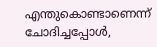എന്തുകൊണ്ടാണെന്ന് ചോദിച്ചപ്പോൾ,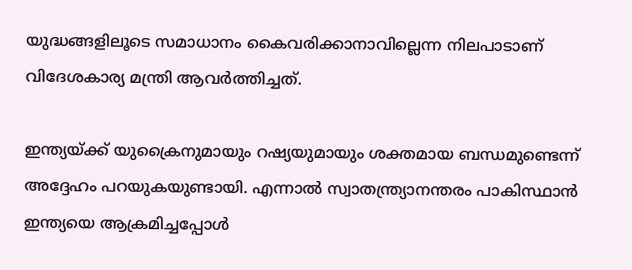യുദ്ധങ്ങളിലൂടെ സമാധാനം കൈവരിക്കാനാവില്ലെന്ന നിലപാടാണ് വിദേശകാര്യ മന്ത്രി ആവർത്തിച്ചത്.

ഇന്ത്യയ്ക്ക് യുക്രൈനുമായും റഷ്യയുമായും ശക്തമായ ബന്ധമുണ്ടെന്ന് അദ്ദേഹം പറയുകയുണ്ടായി. എന്നാൽ സ്വാതന്ത്ര്യാനന്തരം പാകിസ്ഥാൻ ഇന്ത്യയെ ആക്രമിച്ചപ്പോൾ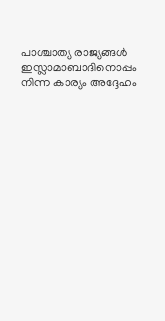പാശ്ചാത്യ രാജ്യങ്ങൾ ഇസ്ലാമാബാദിനൊപ്പം നിന്ന കാര്യം അദ്ദേഹം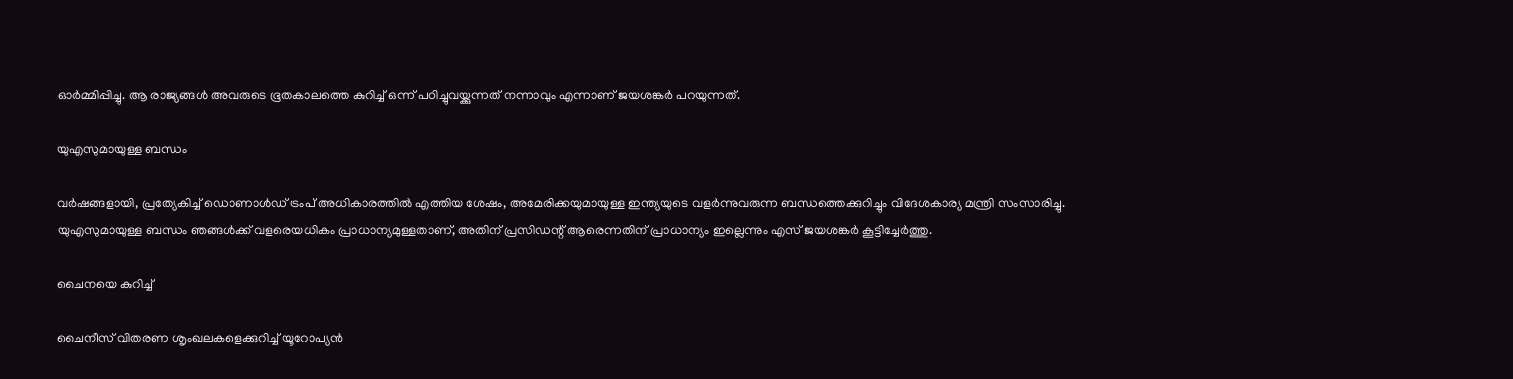ഓർമ്മിപ്പിച്ചു. ആ രാജ്യങ്ങൾ അവരുടെ ഭൂതകാലത്തെ കുറിച്ച് ഒന്ന് പഠിച്ചുവയ്ക്കുന്നത് നന്നാവും എന്നാണ് ജയശങ്കർ പറയുന്നത്.

യുഎസുമായുള്ള ബന്ധം

വർഷങ്ങളായി, പ്രത്യേകിച്ച് ഡൊണാൾഡ് ട്രംപ് അധികാരത്തിൽ എത്തിയ ശേഷം, അമേരിക്കയുമായുള്ള ഇന്ത്യയുടെ വളർന്നുവരുന്ന ബന്ധത്തെക്കുറിച്ചും വിദേശകാര്യ മന്ത്രി സംസാരിച്ചു. യുഎസുമായുള്ള ബന്ധം ഞങ്ങൾക്ക് വളരെയധികം പ്രാധാന്യമുള്ളതാണ്, അതിന് പ്രസിഡന്റ് ആരെന്നതിന് പ്രാധാന്യം ഇല്ലെന്നും എസ് ജയശങ്കർ കൂട്ടിച്ചേർത്തു.

ചൈനയെ കുറിച്ച്

ചൈനീസ് വിതരണ ശൃംഖലകളെക്കുറിച്ച് യൂറോപ്യൻ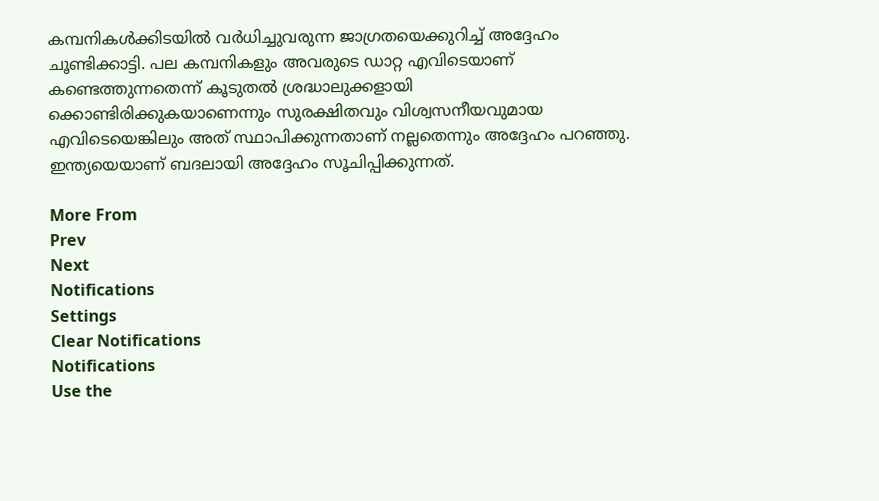കമ്പനികൾക്കിടയിൽ വർധിച്ചുവരുന്ന ജാഗ്രതയെക്കുറിച്ച് അദ്ദേഹം ചൂണ്ടിക്കാട്ടി. പല കമ്പനികളും അവരുടെ ഡാറ്റ എവിടെയാണ് കണ്ടെത്തുന്നതെന്ന് കൂടുതൽ ശ്രദ്ധാലുക്കളായി ക്കൊണ്ടിരിക്കുകയാണെന്നും സുരക്ഷിതവും വിശ്വസനീയവുമായ എവിടെയെങ്കിലും അത് സ്ഥാപിക്കുന്നതാണ് നല്ലതെന്നും അദ്ദേഹം പറഞ്ഞു. ഇന്ത്യയെയാണ് ബദലായി അദ്ദേഹം സൂചിപ്പിക്കുന്നത്.

More From
Prev
Next
Notifications
Settings
Clear Notifications
Notifications
Use the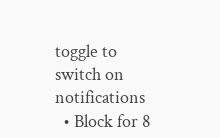toggle to switch on notifications
  • Block for 8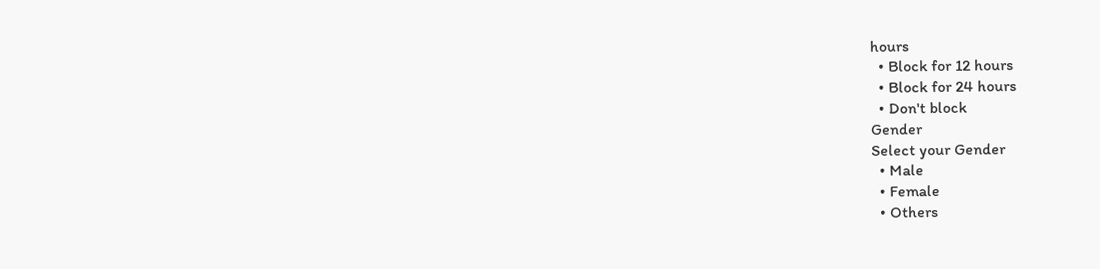hours
  • Block for 12 hours
  • Block for 24 hours
  • Don't block
Gender
Select your Gender
  • Male
  • Female
  • Others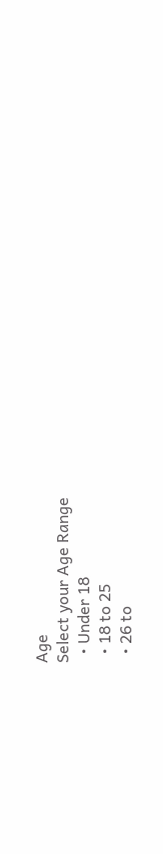Age
Select your Age Range
  • Under 18
  • 18 to 25
  • 26 to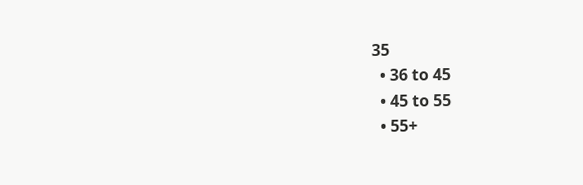35
  • 36 to 45
  • 45 to 55
  • 55+